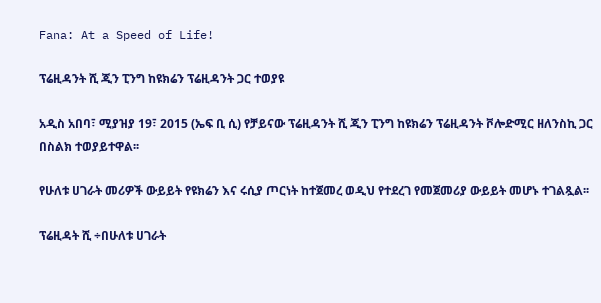Fana: At a Speed of Life!

ፕሬዚዳንት ሺ ጂን ፒንግ ከዩክሬን ፕሬዚዳንት ጋር ተወያዩ

አዲስ አበባ፣ ሚያዝያ 19፣ 2015 (ኤፍ ቢ ሲ) የቻይናው ፕሬዚዳንት ሺ ጂን ፒንግ ከዩክሬን ፕሬዚዳንት ቮሎድሚር ዘለንስኪ ጋር በስልክ ተወያይተዋል፡፡

የሁለቱ ሀገራት መሪዎች ውይይት የዩክሬን እና ሩሲያ ጦርነት ከተጀመረ ወዲህ የተደረገ የመጀመሪያ ውይይት መሆኑ ተገልጿል፡፡

ፕሬዚዳት ሺ ÷በሁለቱ ሀገራት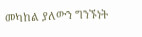መካከል ያለውን ግንኙነት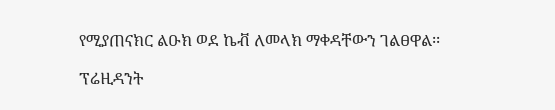የሚያጠናክር ልዑክ ወደ ኬቭ ለመላክ ማቀዳቸውን ገልፀዋል፡፡

ፕሬዚዳንት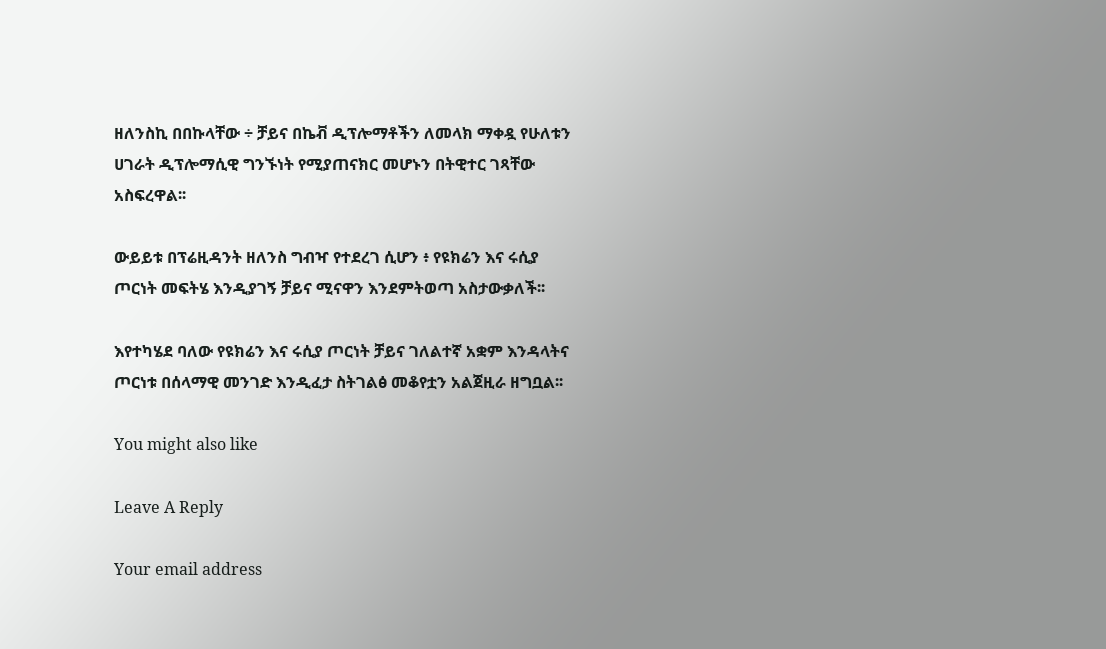ዘለንስኪ በበኩላቸው ÷ ቻይና በኬቭ ዲፕሎማቶችን ለመላክ ማቀዷ የሁለቱን ሀገራት ዲፕሎማሲዊ ግንኙነት የሚያጠናክር መሆኑን በትዊተር ገጻቸው አስፍረዋል፡፡

ውይይቱ በፕሬዚዳንት ዘለንስ ግብዣ የተደረገ ሲሆን ፥ የዩክሬን እና ሩሲያ ጦርነት መፍትሄ እንዲያገኝ ቻይና ሚናዋን እንደምትወጣ አስታውቃለች፡፡

እየተካሄደ ባለው የዩክሬን እና ሩሲያ ጦርነት ቻይና ገለልተኛ አቋም እንዳላትና ጦርነቱ በሰላማዊ መንገድ እንዲፈታ ስትገልፅ መቆየቷን አልጀዚራ ዘግቧል፡፡

You might also like

Leave A Reply

Your email address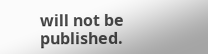will not be published.